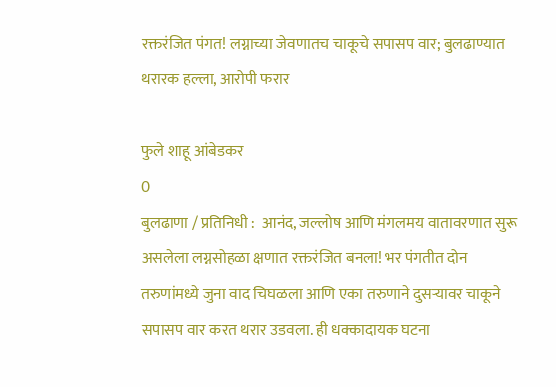रक्तरंजित पंगत! लग्नाच्या जेवणातच चाकूचे सपासप वार; बुलढाण्यात थरारक हल्ला, आरोपी फरार

फुले शाहू आंबेडकर
0
बुलढाणा / प्रतिनिधी :  आनंद, जल्लोष आणि मंगलमय वातावरणात सुरू असलेला लग्नसोहळा क्षणात रक्तरंजित बनला! भर पंगतीत दोन तरुणांमध्ये जुना वाद चिघळला आणि एका तरुणाने दुसऱ्यावर चाकूने सपासप वार करत थरार उडवला. ही धक्कादायक घटना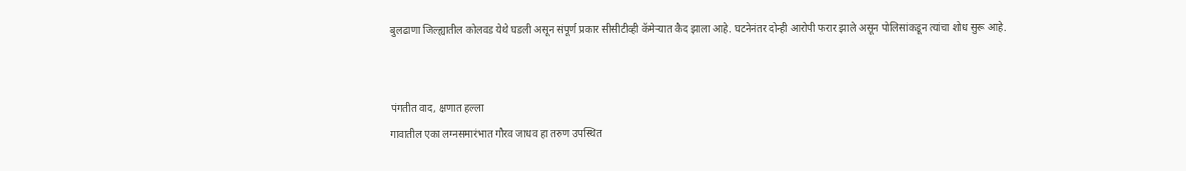बुलढाणा जिल्ह्यातील कोलवड येथे घडली असून संपूर्ण प्रकार सीसीटीव्ही कॅमेऱ्यात कैद झाला आहे. घटनेनंतर दोन्ही आरोपी फरार झाले असून पोलिसांकडून त्यांचा शोध सुरू आहे.


पंगतीत वाद, क्षणात हल्ला
गावातील एका लग्नसमारंभात गौरव जाधव हा तरुण उपस्थित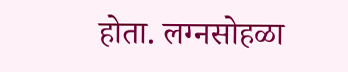होता. लग्नसोहळा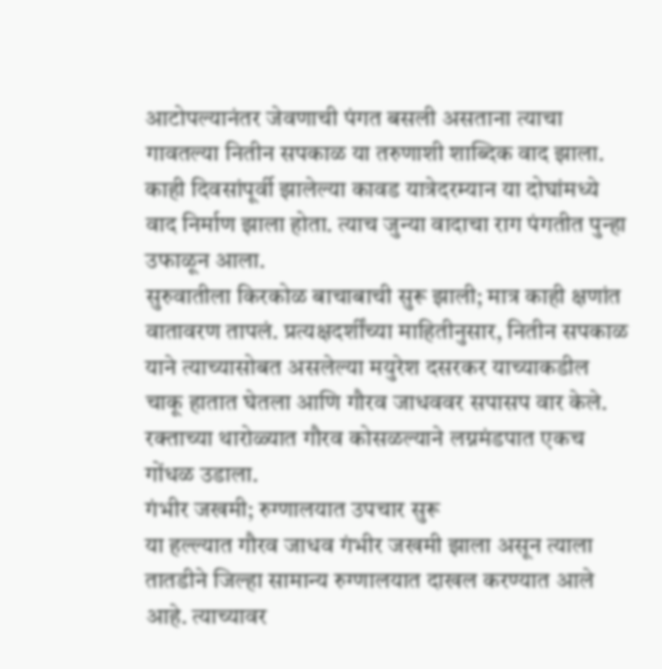आटोपल्यानंतर जेवणाची पंगत बसली असताना त्याचा गावतल्या नितीन सपकाळ या तरुणाशी शाब्दिक वाद झाला. काही दिवसांपूर्वी झालेल्या कावड यात्रेदरम्यान या दोघांमध्ये वाद निर्माण झाला होता. त्याच जुन्या वादाचा राग पंगतीत पुन्हा उफाळून आला.
सुरुवातीला किरकोळ बाचाबाची सुरू झाली; मात्र काही क्षणांत वातावरण तापलं. प्रत्यक्षदर्शींच्या माहितीनुसार, नितीन सपकाळ याने त्याच्यासोबत असलेल्या मयुरेश दसरकर याच्याकडील चाकू हातात घेतला आणि गौरव जाधववर सपासप वार केले. रक्ताच्या थारोळ्यात गौरव कोसळल्याने लग्नमंडपात एकच गोंधळ उडाला.
गंभीर जखमी; रुग्णालयात उपचार सुरू
या हल्ल्यात गौरव जाधव गंभीर जखमी झाला असून त्याला तातडीने जिल्हा सामान्य रुग्णालयात दाखल करण्यात आले आहे. त्याच्यावर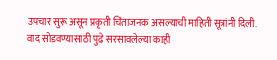उपचार सुरू असून प्रकृती चिंताजनक असल्याची माहिती सूत्रांनी दिली. वाद सोडवण्यासाठी पुढे सरसावलेल्या काही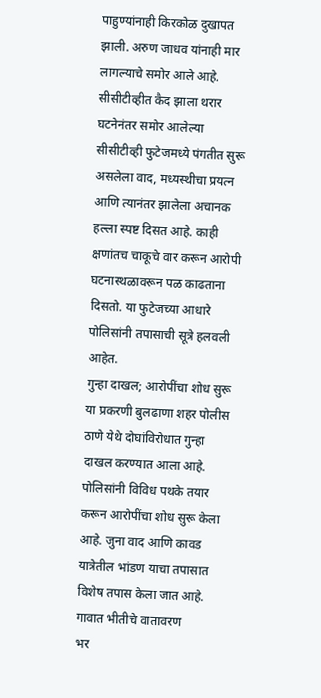पाहुण्यांनाही किरकोळ दुखापत झाली. अरुण जाधव यांनाही मार लागल्याचे समोर आले आहे.
सीसीटीव्हीत कैद झाला थरार
घटनेनंतर समोर आलेल्या सीसीटीव्ही फुटेजमध्ये पंगतीत सुरू असलेला वाद, मध्यस्थीचा प्रयत्न आणि त्यानंतर झालेला अचानक हल्ला स्पष्ट दिसत आहे. काही क्षणांतच चाकूचे वार करून आरोपी घटनास्थळावरून पळ काढताना दिसतो. या फुटेजच्या आधारे पोलिसांनी तपासाची सूत्रे हलवली आहेत.
गुन्हा दाखल; आरोपींचा शोध सुरू
या प्रकरणी बुलढाणा शहर पोलीस ठाणे येथे दोघांविरोधात गुन्हा दाखल करण्यात आला आहे. पोलिसांनी विविध पथके तयार करून आरोपींचा शोध सुरू केला आहे. जुना वाद आणि कावड यात्रेतील भांडण याचा तपासात विशेष तपास केला जात आहे.
गावात भीतीचे वातावरण
भर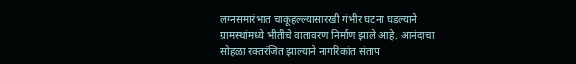लग्नसमारंभात चाकूहल्ल्यासारखी गंभीर घटना घडल्याने ग्रामस्थांमध्ये भीतीचे वातावरण निर्माण झाले आहे. आनंदाचा सोहळा रक्तरंजित झाल्याने नागरिकांत संताप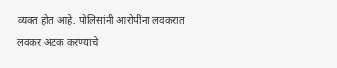व्यक्त होत आहे. पोलिसांनी आरोपींना लवकरात लवकर अटक करण्याचे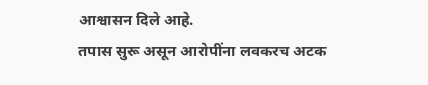आश्वासन दिले आहे.
तपास सुरू असून आरोपींना लवकरच अटक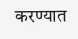करण्यात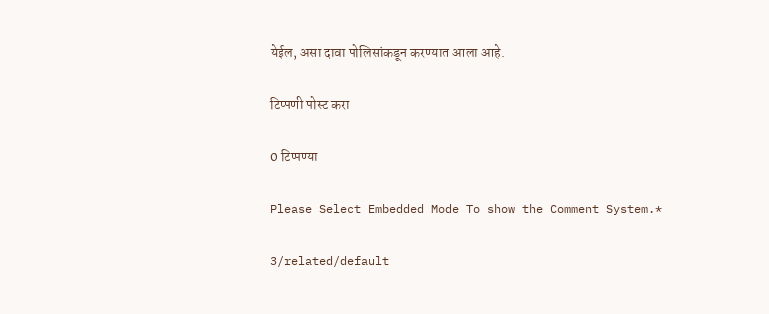येईल, असा दावा पोलिसांकडून करण्यात आला आहे.

टिप्पणी पोस्ट करा

0 टिप्पण्या

Please Select Embedded Mode To show the Comment System.*

3/related/default